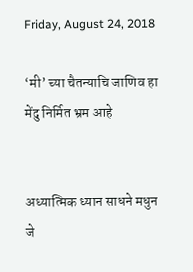Friday, August 24, 2018

‘मी’ च्या चैतन्याचि जाणिव हा मेंदु निर्मित भ्रम आहे


अध्यात्मिक ध्यान साधने मधुन जे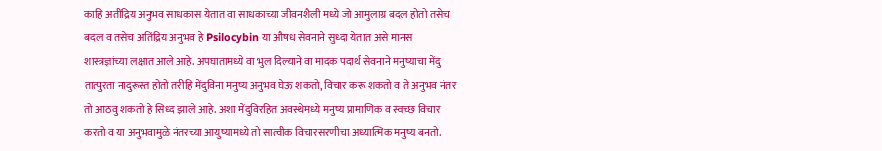काहि अतींद्रिय अनुभव साधकास येतात वा साधकाच्या जीवनशैली मध्ये जो आमुलाग्र बदल होतो तसेच बदल व तसेच अतिंद्रिय अनुभव हे Psilocybin या औषध सेवनाने सुध्दा येतात असे मानस शास्त्रज्ञांच्या लक्षात आले आहे. अपघातामध्ये वा भुल दिल्याने वा मादक पदार्थ सेवनाने मनुष्याचा मेंदु तात्पुरता नादुरूस्त होतो तरीहि मेंदुविना मनुष्य अनुभव घेऊ शकतो, विचार करू शकतो व ते अनुभव नंतर तो आठवु शकतो हे सिध्द झाले आहे. अशा मेंदुविरहित अवस्थेमध्ये मनुष्य प्रामाणिक व स्वच्छ विचार करतो व या अनुभवामुळे नंतरच्या आयुष्यामध्ये तो सात्वीक विचारसरणीचा अध्यात्मिक मनुष्य बनतो.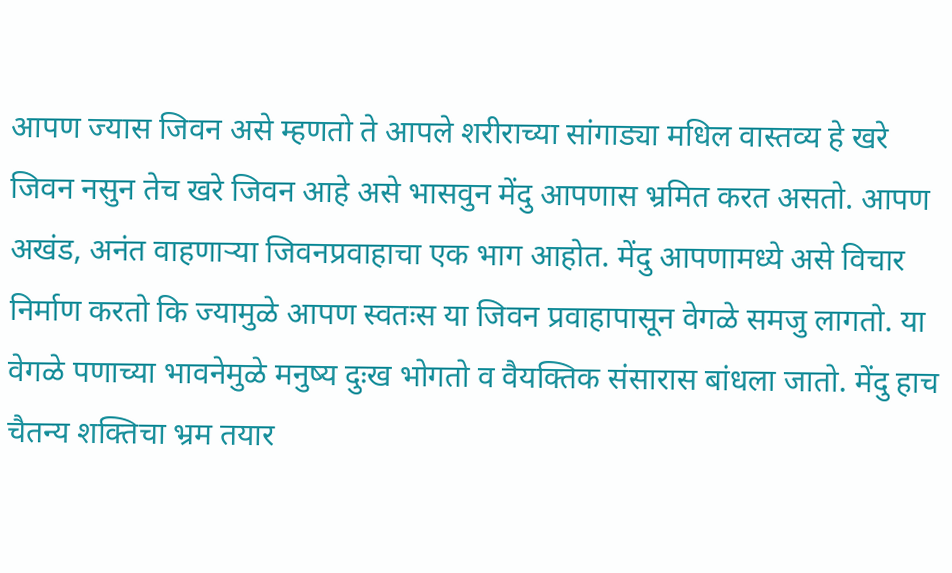आपण ज्यास जिवन असे म्हणतो ते आपले शरीराच्या सांगाड्या मधिल वास्तव्य हे खरे जिवन नसुन तेच खरे जिवन आहे असे भासवुन मेंदु आपणास भ्रमित करत असतो. आपण अखंड, अनंत वाहणाऱ्या जिवनप्रवाहाचा एक भाग आहोत. मेंदु आपणामध्ये असे विचार निर्माण करतो कि ज्यामुळे आपण स्वतःस या जिवन प्रवाहापासून वेगळे समजु लागतो. या वेगळे पणाच्या भावनेमुळे मनुष्य दुःख भोगतो व वैयक्तिक संसारास बांधला जातो. मेंदु हाच चैतन्य शक्तिचा भ्रम तयार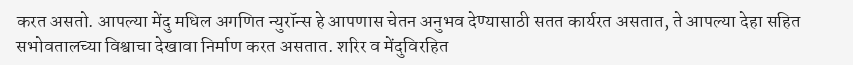करत असतो. आपल्या मेंदु मधिल अगणित न्युरॉन्स हे आपणास चेतन अनुभव देण्यासाठी सतत कार्यरत असतात, ते आपल्या देहा सहित सभोवतालच्या विश्वाचा देखावा निर्माण करत असतात. शरिर व मेंदुविरहित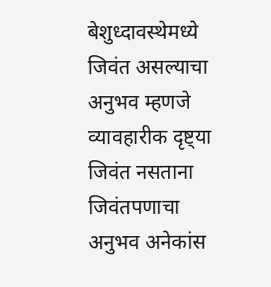बेशुध्दावस्थेमध्ये जिवंत असल्याचा अनुभव म्हणजे व्यावहारीक दृष्ट्या जिवंत नसताना जिवंतपणाचा अनुभव अनेकांस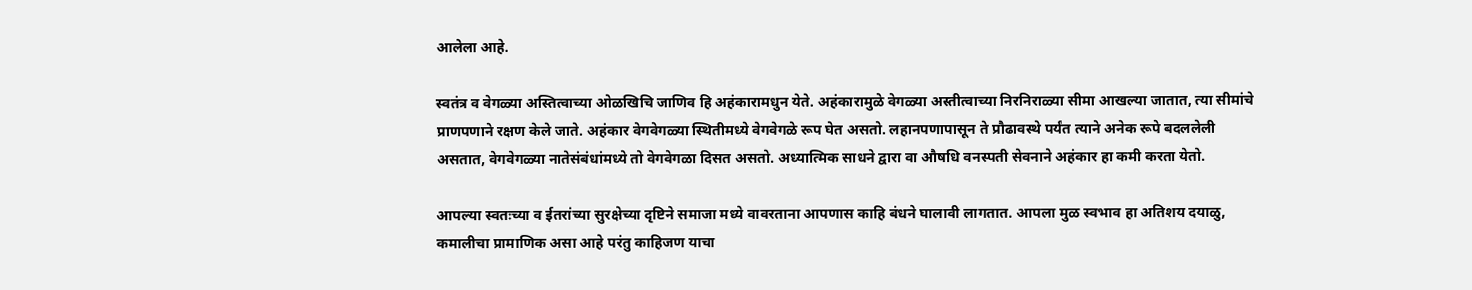आलेला आहे.

स्वतंत्र व वेगळ्या अस्तित्वाच्या ओळखिचि जाणिव हि अहंकारामधुन येते. अहंकारामुळे वेगळ्या अस्तीत्वाच्या निरनिराळ्या सीमा आखल्या जातात, त्या सीमांचे प्राणपणाने रक्षण केले जाते. अहंकार वेगवेगळ्या स्थितीमध्ये वेगवेगळे रूप घेत असतो. लहानपणापासून ते प्रौढावस्थे पर्यंत त्याने अनेक रूपे बदललेली असतात, वेगवेगळ्या नातेसंबंधांमध्ये तो वेगवेगळा दिसत असतो. अध्यात्मिक साधने द्वारा वा औषधि वनस्पती सेवनाने अहंकार हा कमी करता येतो.

आपल्या स्वतःच्या व ईतरांच्या सुरक्षेच्या दृष्टिने समाजा मध्ये वावरताना आपणास काहि बंधने घालावी लागतात. आपला मुळ स्वभाव हा अतिशय दयाळु, कमालीचा प्रामाणिक असा आहे परंतु काहिजण याचा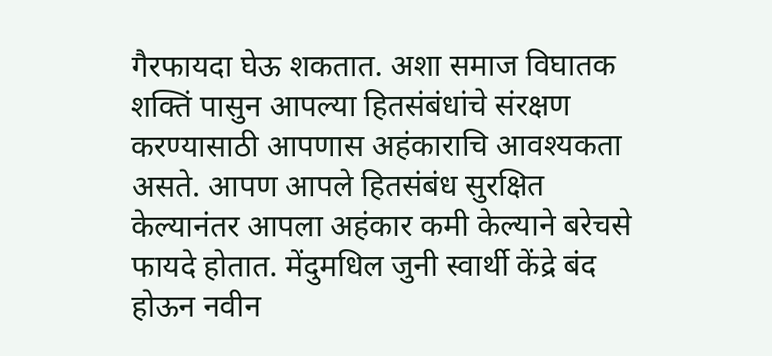गैरफायदा घेऊ शकतात. अशा समाज विघातक शक्तिं पासुन आपल्या हितसंबंधांचे संरक्षण करण्यासाठी आपणास अहंकाराचि आवश्यकता असते. आपण आपले हितसंबंध सुरक्षित केल्यानंतर आपला अहंकार कमी केल्याने बरेचसे फायदे होतात. मेंदुमधिल जुनी स्वार्थी केंद्रे बंद होऊन नवीन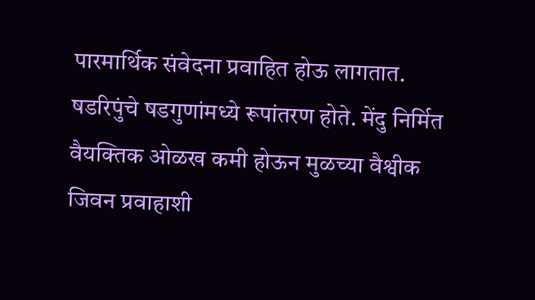पारमार्थिक संवेदना प्रवाहित होऊ लागतात. षडरिपुंचे षडगुणांमध्ये रूपांतरण होते. मेंदु निर्मित वैयक्तिक ओळख कमी होऊन मुळच्या वैश्वीक जिवन प्रवाहाशी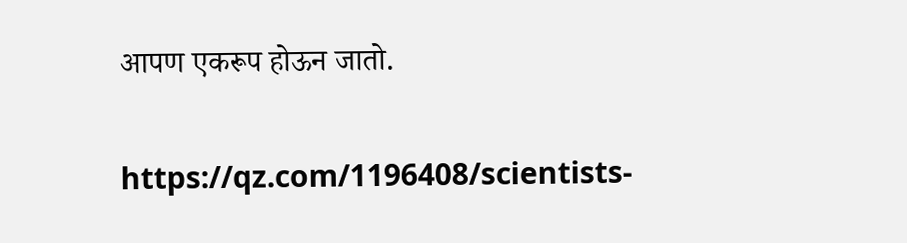आपण एकरूप होऊन जातो.

https://qz.com/1196408/scientists-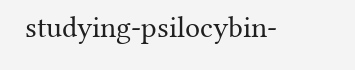studying-psilocybin-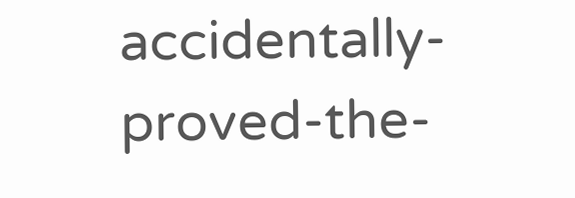accidentally-proved-the-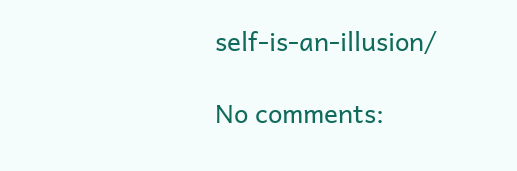self-is-an-illusion/

No comments: